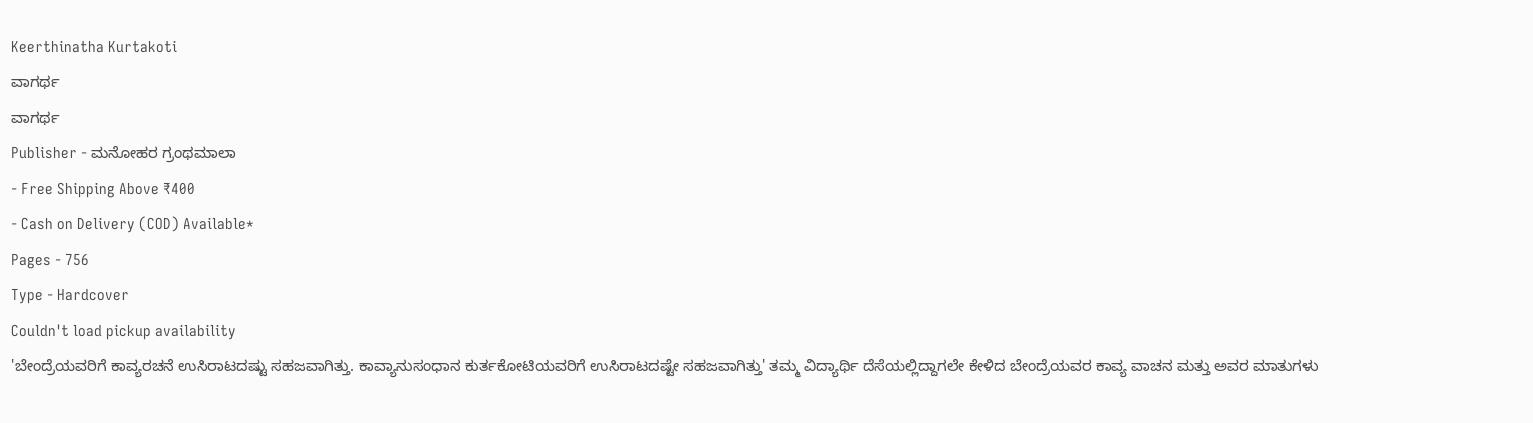Keerthinatha Kurtakoti
ವಾಗರ್ಥ
ವಾಗರ್ಥ
Publisher - ಮನೋಹರ ಗ್ರಂಥಮಾಲಾ
- Free Shipping Above ₹400
- Cash on Delivery (COD) Available*
Pages - 756
Type - Hardcover
Couldn't load pickup availability
'ಬೇಂದ್ರೆಯವರಿಗೆ ಕಾವ್ಯರಚನೆ ಉಸಿರಾಟದಷ್ಟು ಸಹಜವಾಗಿತ್ತು. ಕಾವ್ಯಾನುಸಂಧಾನ ಕುರ್ತಕೋಟಿಯವರಿಗೆ ಉಸಿರಾಟದಷ್ಟೇ ಸಹಜವಾಗಿತ್ತು' ತಮ್ಮ ವಿದ್ಯಾರ್ಥಿ ದೆಸೆಯಲ್ಲಿದ್ದಾಗಲೇ ಕೇಳಿದ ಬೇಂದ್ರೆಯವರ ಕಾವ್ಯ ವಾಚನ ಮತ್ತು ಅವರ ಮಾತುಗಳು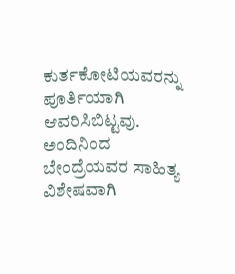ಕುರ್ತಕೋಟಿಯವರನ್ನು ಪೂರ್ತಿಯಾಗಿ ಆವರಿಸಿಬಿಟ್ಟವು. ಅಂದಿನಿಂದ ಬೇಂದ್ರೆಯವರ ಸಾಹಿತ್ಯ ವಿಶೇಷವಾಗಿ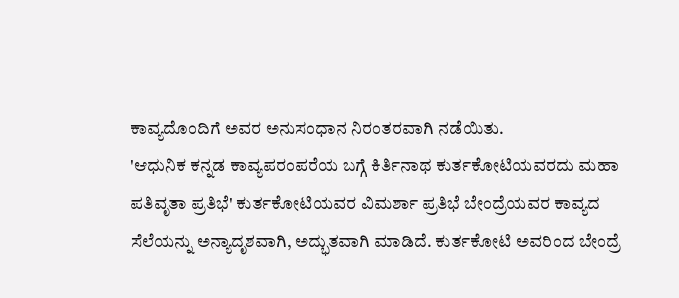ಕಾವ್ಯದೊಂದಿಗೆ ಅವರ ಅನುಸಂಧಾನ ನಿರಂತರವಾಗಿ ನಡೆಯಿತು.
'ಆಧುನಿಕ ಕನ್ನಡ ಕಾವ್ಯಪರಂಪರೆಯ ಬಗ್ಗೆ ಕಿರ್ತಿನಾಥ ಕುರ್ತಕೋಟಿಯವರದು ಮಹಾ ಪತಿವೃತಾ ಪ್ರತಿಭೆ' ಕುರ್ತಕೋಟಿಯವರ ವಿಮರ್ಶಾ ಪ್ರತಿಭೆ ಬೇಂದ್ರೆಯವರ ಕಾವ್ಯದ ಸೆಲೆಯನ್ನು ಅನ್ಯಾದೃಶವಾಗಿ, ಅದ್ಭುತವಾಗಿ ಮಾಡಿದೆ. ಕುರ್ತಕೋಟಿ ಅವರಿಂದ ಬೇಂದ್ರೆ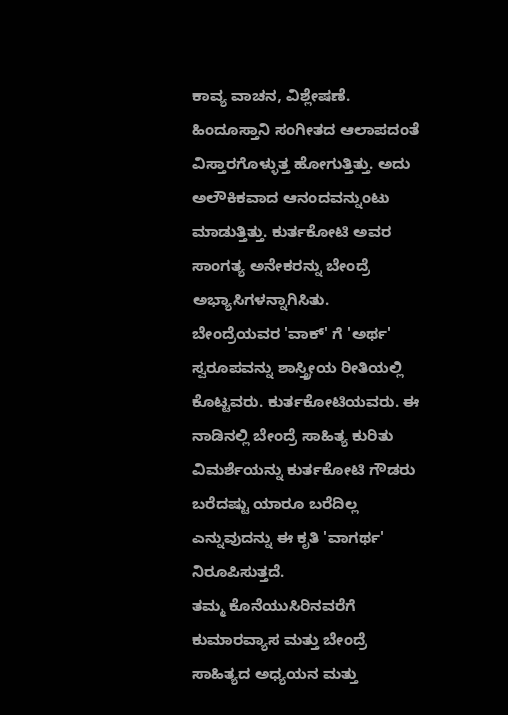ಕಾವ್ಯ ವಾಚನ, ವಿಶ್ಲೇಷಣೆ. ಹಿಂದೂಸ್ತಾನಿ ಸಂಗೀತದ ಆಲಾಪದಂತೆ ವಿಸ್ತಾರಗೊಳ್ಳುತ್ತ ಹೋಗುತ್ತಿತ್ತು. ಅದು ಅಲೌಕಿಕವಾದ ಆನಂದವನ್ನುಂಟು ಮಾಡುತ್ತಿತ್ತು. ಕುರ್ತಕೋಟಿ ಅವರ ಸಾಂಗತ್ಯ ಅನೇಕರನ್ನು ಬೇಂದ್ರೆ ಅಭ್ಯಾಸಿಗಳನ್ನಾಗಿಸಿತು.
ಬೇಂದ್ರೆಯವರ 'ವಾಕ್' ಗೆ 'ಅರ್ಥ' ಸ್ವರೂಪವನ್ನು ಶಾಸ್ತ್ರೀಯ ರೀತಿಯಲ್ಲಿ ಕೊಟ್ಟವರು. ಕುರ್ತಕೋಟಿಯವರು. ಈ ನಾಡಿನಲ್ಲಿ ಬೇಂದ್ರೆ ಸಾಹಿತ್ಯ ಕುರಿತು ವಿಮರ್ಶೆಯನ್ನು ಕುರ್ತಕೋಟಿ ಗೌಡರು ಬರೆದಷ್ಟು ಯಾರೂ ಬರೆದಿಲ್ಲ ಎನ್ನುವುದನ್ನು ಈ ಕೃತಿ 'ವಾಗರ್ಥ' ನಿರೂಪಿಸುತ್ತದೆ.
ತಮ್ಮ ಕೊನೆಯುಸಿರಿನವರೆಗೆ ಕುಮಾರವ್ಯಾಸ ಮತ್ತು ಬೇಂದ್ರೆ ಸಾಹಿತ್ಯದ ಅಧ್ಯಯನ ಮತ್ತು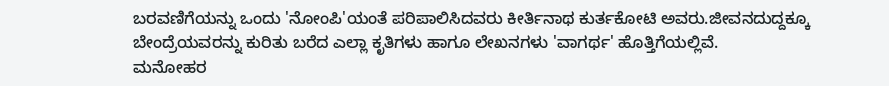ಬರವಣಿಗೆಯನ್ನು ಒಂದು 'ನೋಂಪಿ'ಯಂತೆ ಪರಿಪಾಲಿಸಿದವರು ಕೀರ್ತಿನಾಥ ಕುರ್ತಕೋಟಿ ಅವರು.ಜೀವನದುದ್ದಕ್ಕೂ ಬೇಂದ್ರೆಯವರನ್ನು ಕುರಿತು ಬರೆದ ಎಲ್ಲಾ ಕೃತಿಗಳು ಹಾಗೂ ಲೇಖನಗಳು 'ವಾಗರ್ಥ' ಹೊತ್ತಿಗೆಯಲ್ಲಿವೆ.
ಮನೋಹರ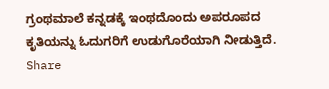ಗ್ರಂಥಮಾಲೆ ಕನ್ನಡಕ್ಕೆ ಇಂಥದೊಂದು ಅಪರೂಪದ ಕೃತಿಯನ್ನು ಓದುಗರಿಗೆ ಉಡುಗೊರೆಯಾಗಿ ನೀಡುತ್ತಿದೆ.
Share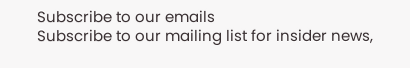Subscribe to our emails
Subscribe to our mailing list for insider news,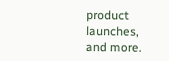product launches, and more.